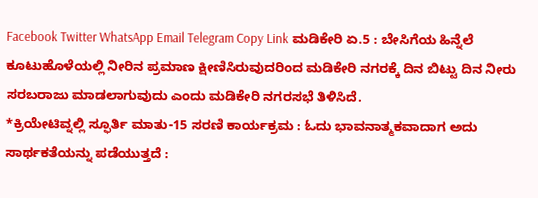Facebook Twitter WhatsApp Email Telegram Copy Link ಮಡಿಕೇರಿ ಏ.5 : ಬೇಸಿಗೆಯ ಹಿನ್ನೆಲೆ ಕೂಟುಹೊಳೆಯಲ್ಲಿ ನೀರಿನ ಪ್ರಮಾಣ ಕ್ಷೀಣಿಸಿರುವುದರಿಂದ ಮಡಿಕೇರಿ ನಗರಕ್ಕೆ ದಿನ ಬಿಟ್ಟು ದಿನ ನೀರು ಸರಬರಾಜು ಮಾಡಲಾಗುವುದು ಎಂದು ಮಡಿಕೇರಿ ನಗರಸಭೆ ತಿಳಿಸಿದೆ.
*ಕ್ರಿಯೇಟಿವ್ನಲ್ಲಿ ಸ್ಫೂರ್ತಿ ಮಾತು-15 ಸರಣಿ ಕಾರ್ಯಕ್ರಮ : ಓದು ಭಾವನಾತ್ಮಕವಾದಾಗ ಅದು ಸಾರ್ಥಕತೆಯನ್ನು ಪಡೆಯುತ್ತದೆ :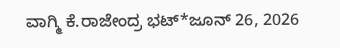ವಾಗ್ಮಿ ಕೆ.ರಾಜೇಂದ್ರ ಭಟ್*ಜೂನ್ 26, 2026